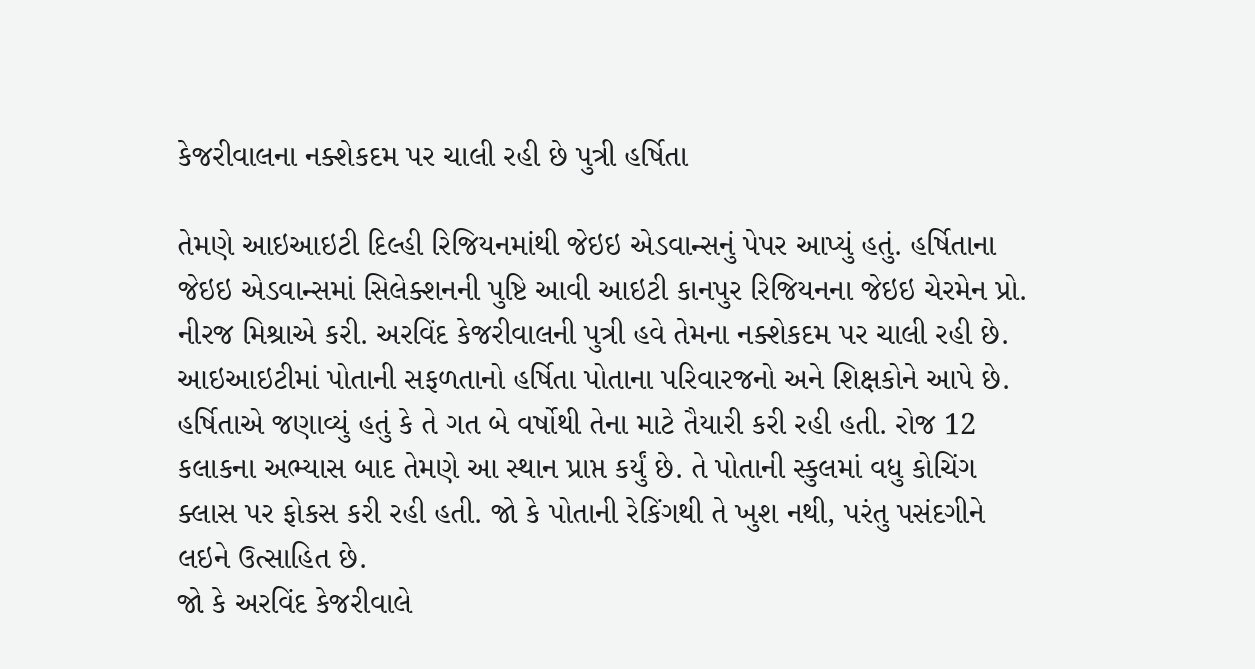કેજરીવાલના નક્શેકદમ પર ચાલી રહી છે પુત્રી હર્ષિતા

તેમણે આઇઆઇટી દિલ્હી રિજિયનમાંથી જેઇઇ એડવાન્સનું પેપર આપ્યું હતું. હર્ષિતાના જેઇઇ એડવાન્સમાં સિલેક્શનની પુષ્ટિ આવી આઇટી કાનપુર રિજિયનના જેઇઇ ચેરમેન પ્રો. નીરજ મિશ્રાએ કરી. અરવિંદ કેજરીવાલની પુત્રી હવે તેમના નક્શેકદમ પર ચાલી રહી છે. આઇઆઇટીમાં પોતાની સફળતાનો હર્ષિતા પોતાના પરિવારજનો અને શિક્ષકોને આપે છે. હર્ષિતાએ જણાવ્યું હતું કે તે ગત બે વર્ષોથી તેના માટે તૈયારી કરી રહી હતી. રોજ 12 કલાકના અભ્યાસ બાદ તેમણે આ સ્થાન પ્રાપ્ત કર્યું છે. તે પોતાની સ્કુલમાં વધુ કોચિંગ ક્લાસ પર ફોકસ કરી રહી હતી. જો કે પોતાની રેકિંગથી તે ખુશ નથી, પરંતુ પસંદગીને લઇને ઉત્સાહિત છે.
જો કે અરવિંદ કેજરીવાલે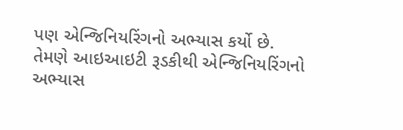પણ એન્જિનિયરિંગનો અભ્યાસ કર્યો છે. તેમણે આઇઆઇટી રૂડકીથી એન્જિનિયરિંગનો અભ્યાસ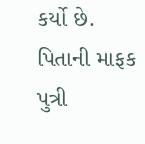કર્યો છે. પિતાની માફક પુત્રી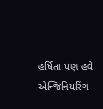હર્ષિતા પણ હવે એન્જિનિયરિંગ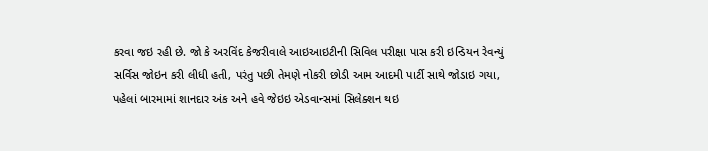કરવા જઇ રહી છે. જો કે અરવિંદ કેજરીવાલે આઇઆઇટીની સિવિલ પરીક્ષા પાસ કરી ઇન્ડિયન રેવન્યું સર્વિસ જોઇન કરી લીધી હતી, પરંતુ પછી તેમણે નોકરી છોડી આમ આદમી પાર્ટી સાથે જોડાઇ ગયા, પહેલાં બારમામાં શાનદાર અંક અને હવે જેઇઇ એડવાન્સમાં સિલેક્શન થઇ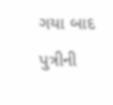ગયા બાદ પુત્રીની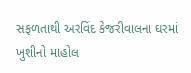સફળતાથી અરવિંદ કેજરીવાલના ઘરમાં ખુશીનો માહોલ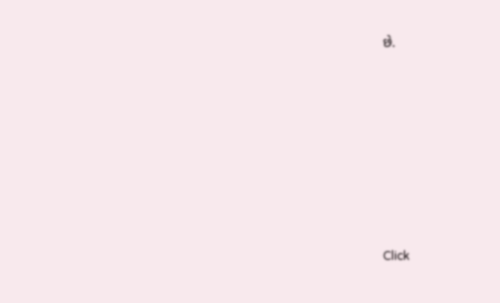છે.












Click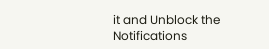it and Unblock the Notifications